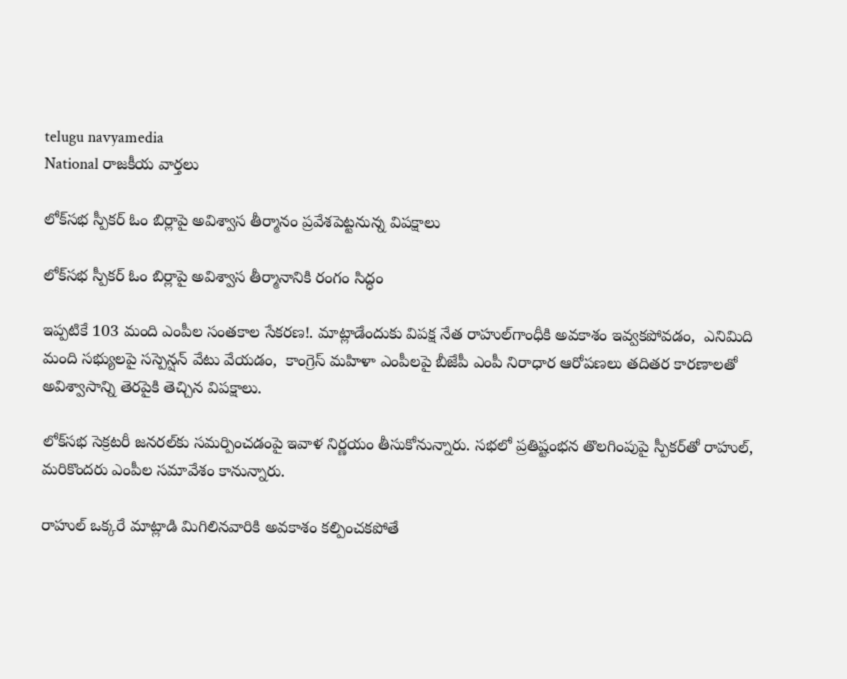telugu navyamedia
National రాజకీయ వార్తలు

లోక్‌సభ స్పీకర్ ఓం బిర్లాపై అవిశ్వాస తీర్మానం ప్రవేశపెట్టనున్న విపక్షాలు

లోక్‌సభ స్పీకర్ ఓం బిర్లాపై అవిశ్వాస తీర్మానానికి రంగం సిద్ధం

ఇప్పటికే 103 మంది ఎంపీల సంతకాల సేకరణ!. మాట్లాడేందుకు విపక్ష నేత రాహుల్‌గాంధీకి అవకాశం ఇవ్వకపోవడం,  ఎనిమిది మంది సభ్యులపై సస్పెన్షన్ వేటు వేయడం,  కాంగ్రెస్ మహిళా ఎంపీలపై బీజేపీ ఎంపీ నిరాధార ఆరోపణలు తదితర కారణాలతో అవిశ్వాసాన్ని తెరపైకి తెచ్చిన విపక్షాలు.

లోక్‌సభ సెక్రటరీ జనరల్‌కు సమర్పించడంపై ఇవాళ నిర్ణయం తీసుకోనున్నారు. సభలో ప్రతిష్టంభన తొలగింపుపై స్పీకర్‌తో రాహుల్, మరికొందరు ఎంపీల సమావేశం కానున్నారు.

రాహుల్ ఒక్కరే మాట్లాడి మిగిలినవారికి అవకాశం కల్పించకపోతే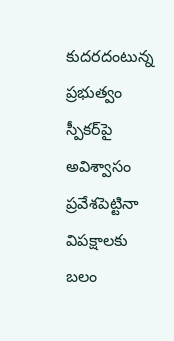కుదరదంటున్న ప్రభుత్వం స్పీకర్‌పై అవిశ్వాసం ప్రవేశపెట్టినా విపక్షాలకు బలం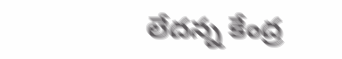లేదన్న కేంద్ర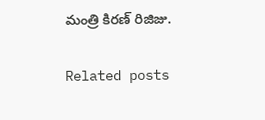మంత్రి కిరణ్ రిజిజు.

Related posts